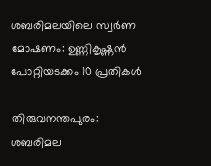ശബരിമലയിലെ സ്വര്‍ണ മോഷണം: ഉണ്ണികൃഷ്ണന്‍ പോറ്റിയടക്കം 10 പ്രതികള്‍

തിരുവനന്തപുരം: ശബരിമല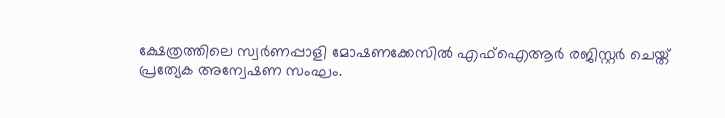ക്ഷേത്രത്തിലെ സ്വര്‍ണപ്പാളി മോഷണക്കേസില്‍ എഫ്‌ഐആര്‍ രജിസ്റ്റര്‍ ചെയ്ത് പ്രത്യേക അന്വേഷണ സംഘം.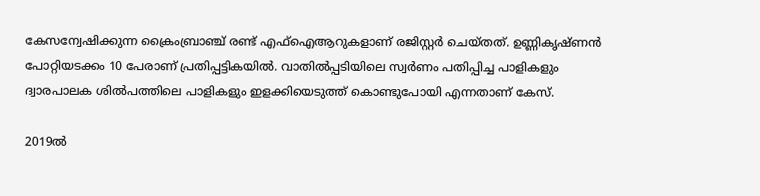കേസന്വേഷിക്കുന്ന ക്രൈംബ്രാഞ്ച് രണ്ട് എഫ്‌ഐആറുകളാണ് രജിസ്റ്റര്‍ ചെയ്തത്. ഉണ്ണികൃഷ്ണന്‍ പോറ്റിയടക്കം 10 പേരാണ് പ്രതിപ്പട്ടികയില്‍. വാതില്‍പ്പടിയിലെ സ്വര്‍ണം പതിപ്പിച്ച പാളികളും ദ്വാരപാലക ശില്‍പത്തിലെ പാളികളും ഇളക്കിയെടുത്ത് കൊണ്ടുപോയി എന്നതാണ് കേസ്.

2019ല്‍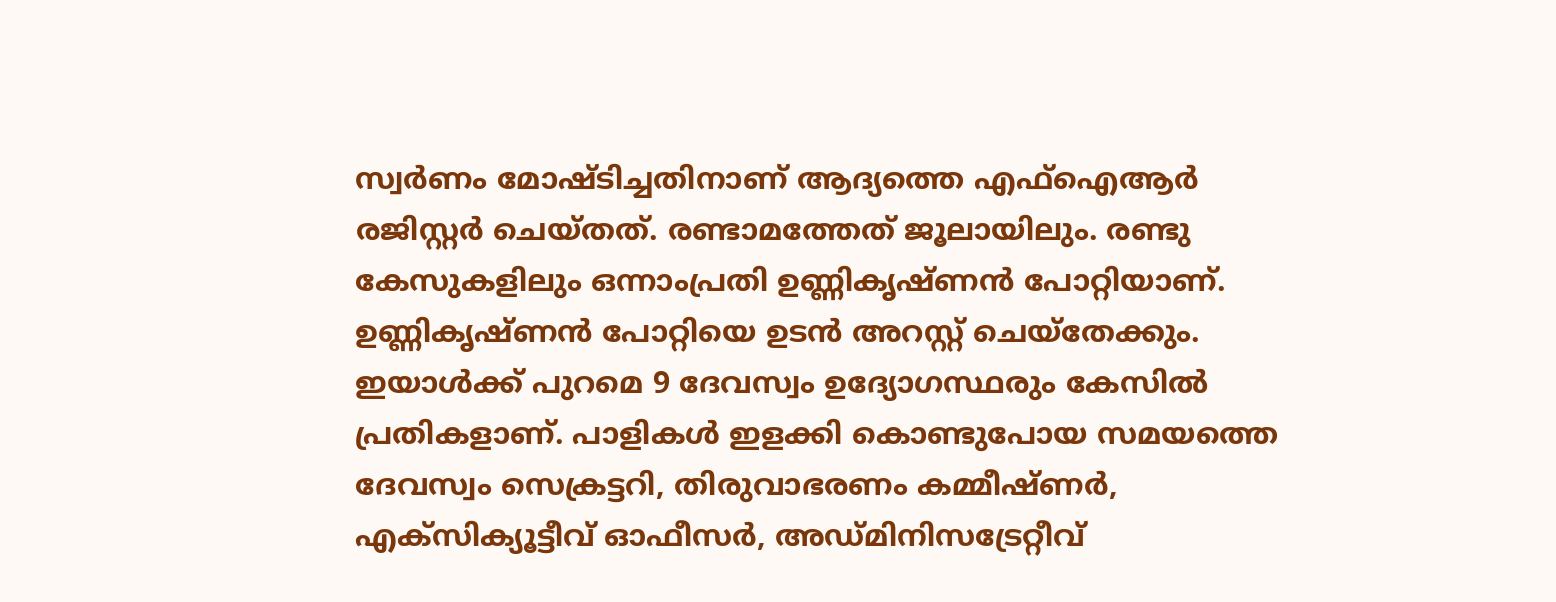സ്വര്‍ണം മോഷ്ടിച്ചതിനാണ് ആദ്യത്തെ എഫ്‌ഐആര്‍ രജിസ്റ്റര്‍ ചെയ്തത്. രണ്ടാമത്തേത് ജൂലായിലും. രണ്ടു കേസുകളിലും ഒന്നാംപ്രതി ഉണ്ണികൃഷ്ണന്‍ പോറ്റിയാണ്. ഉണ്ണികൃഷ്ണന്‍ പോറ്റിയെ ഉടന്‍ അറസ്റ്റ് ചെയ്‌തേക്കും. ഇയാള്‍ക്ക് പുറമെ 9 ദേവസ്വം ഉദ്യോഗസ്ഥരും കേസില്‍ പ്രതികളാണ്. പാളികള്‍ ഇളക്കി കൊണ്ടുപോയ സമയത്തെ ദേവസ്വം സെക്രട്ടറി, തിരുവാഭരണം കമ്മീഷ്ണര്‍, എക്‌സിക്യൂട്ടീവ് ഓഫീസര്‍, അഡ്മിനിസട്രേറ്റീവ്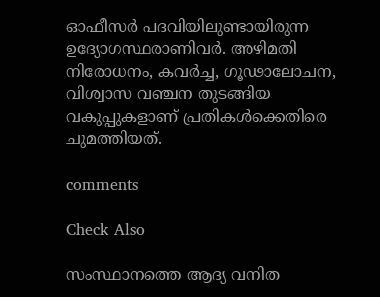ഓഫീസര്‍ പദവിയിലുണ്ടായിരുന്ന ഉദ്യോഗസ്ഥരാണിവര്‍. അഴിമതി നിരോധനം, കവര്‍ച്ച, ഗൂഢാലോചന, വിശ്വാസ വഞ്ചന തുടങ്ങിയ വകുപ്പുകളാണ് പ്രതികള്‍ക്കെതിരെ ചുമത്തിയത്.

comments

Check Also

സംസ്ഥാനത്തെ ആദ്യ വനിത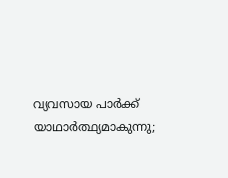വ്യവസായ പാര്‍ക്ക് യാഥാര്‍ത്ഥ്യമാകുന്നു;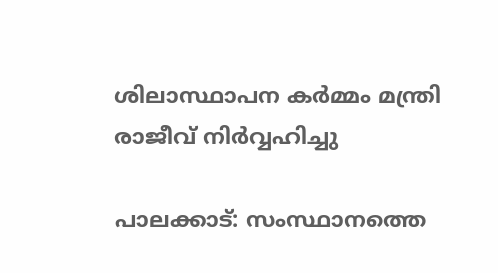ശിലാസ്ഥാപന കര്‍മ്മം മന്ത്രി രാജീവ് നിര്‍വ്വഹിച്ചു

പാലക്കാട്: സംസ്ഥാനത്തെ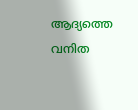ആദ്യത്തെ വനിത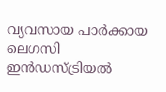വ്യവസായ പാര്‍ക്കായ ലെഗസി ഇന്‍ഡസ്ട്രിയല്‍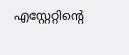എസ്റ്റേറ്റിന്റെ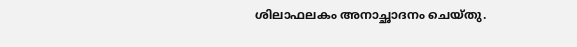ശിലാഫലകം അനാച്ഛാദനം ചെയ്തു.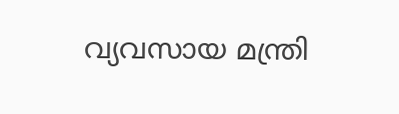വ്യവസായ മന്ത്രി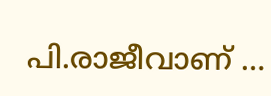പി.രാജീവാണ് …